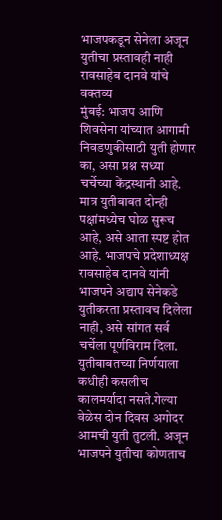भाजपकडून सेनेला अजून युतीचा प्रस्तावही नाही
रावसाहेब दानवे यांचे वक्तव्य
मुंबई: भाजप आणि शिवसेना यांच्यात आगामी निवडणुकीसाठी युती होणार का, असा प्रश्न सध्या चर्चेच्या केंद्रस्थानी आहे. मात्र युतीबाबत दोन्ही पक्षांमध्येच घोळ सुरूच आहे, असे आता स्पष्ट होत आहे. भाजपचे प्रदेशाध्यक्ष रावसाहेब दानवे यांनी भाजपने अद्याप सेनेकडे युतीकरता प्रस्तावच दिलेला नाही, असे सांगत सर्व चर्चेला पूर्णविराम दिला.
युतीबाबतच्या निर्णयाला कधीही कसलीच कालमर्यादा नसते.गेल्या वेळेस दोन दिवस अगोदर आमची युती तुटली. अजून भाजपने युतीचा कोणताच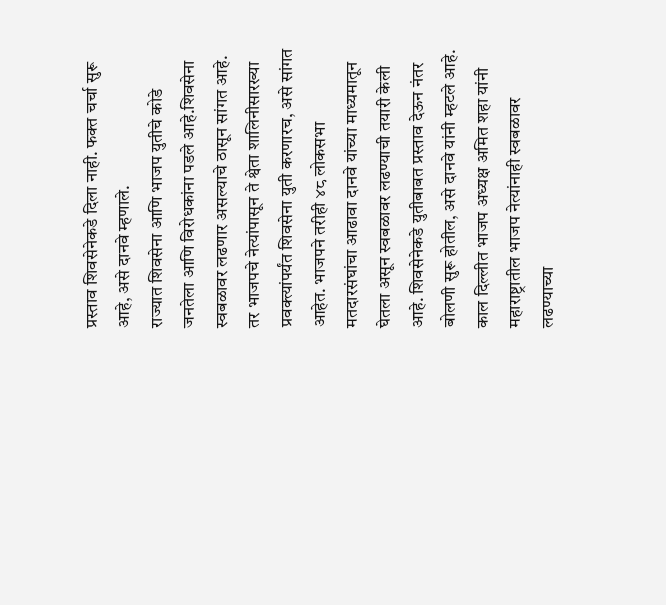प्रस्ताव शिवसेनेकडे दिला नाही. फक्त चर्चा सुरू आहे, असे दानवे म्हणाले.
राज्यात शिवसेना आणि भाजप युतीचे कोडे जनतेला आणि विरोधकांना पडले आहे.शिवसेना स्वबळावर लढणार असल्याचे ठासून सांगत आहे. तर भाजपचे नेत्यांपासून ते श्वेता शालिनीसारख्या प्रवक्त्यांपर्यंत शिवसेना युती करणारच, असे सांगत आहेत. भाजपने तरीही ४८ लोकसभा मतदारसंघांचा आढावा दानवे यांच्या माध्यमातून घेतला असून स्वबळावर लढण्याची तयारी केली आहे. शिवसेनेकडे युतीबाबत प्रस्ताव देऊन नंतर बोलणी सुरू होतील, असे दानवे यांनी म्हटले आहे. काल दिल्लीत भाजप अध्यक्ष अमित शहा यांनी महाराष्ट्रातील भाजप नेत्यांनाही स्वबळावर लढण्याच्या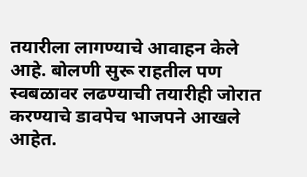तयारीला लागण्याचे आवाहन केले आहे. बोलणी सुरू राहतील पण स्वबळावर लढण्याची तयारीही जोरात करण्याचे डावपेच भाजपने आखले आहेत.